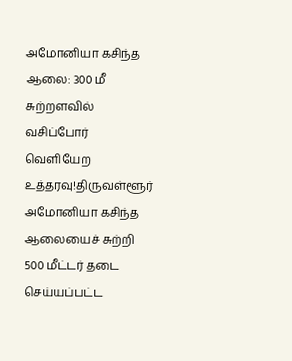அமோனியா கசிந்த ஆலை: 300 மீ சுற்றளவில் வசிப்போர் வெளியேற உத்தரவு!திருவள்ளூர் அமோனியா கசிந்த ஆலையைச் சுற்றி 500 மீட்டர் தடை செய்யப்பட்ட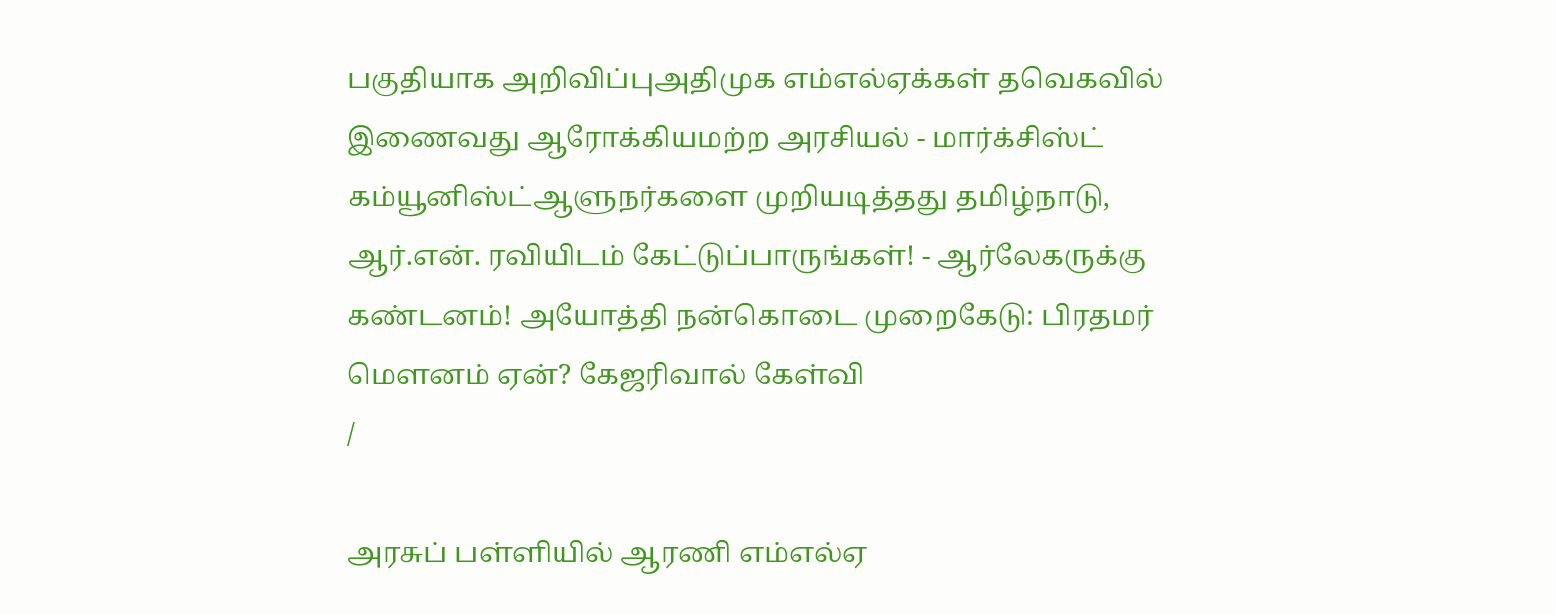பகுதியாக அறிவிப்புஅதிமுக எம்எல்ஏக்கள் தவெகவில் இணைவது ஆரோக்கியமற்ற அரசியல் - மார்க்சிஸ்ட் கம்யூனிஸ்ட்ஆளுநர்களை முறியடித்தது தமிழ்நாடு, ஆர்.என். ரவியிடம் கேட்டுப்பாருங்கள்! - ஆர்லேகருக்கு கண்டனம்! அயோத்தி நன்கொடை முறைகேடு: பிரதமர் மௌனம் ஏன்? கேஜரிவால் கேள்வி
/

அரசுப் பள்ளியில் ஆரணி எம்எல்ஏ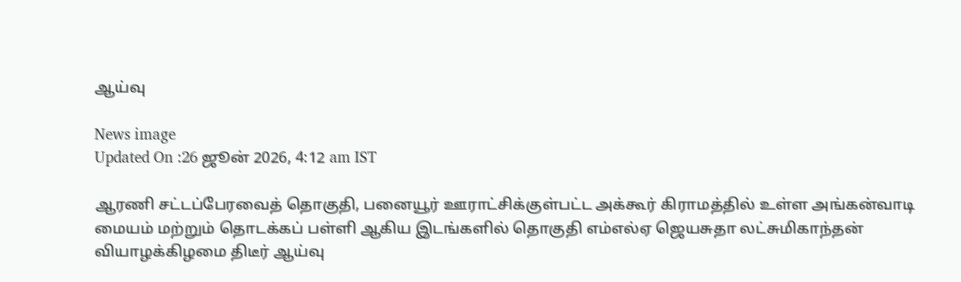ஆய்வு

News image
Updated On :26 ஜூன் 2026, 4:12 am IST

ஆரணி சட்டப்பேரவைத் தொகுதி, பனையூர் ஊராட்சிக்குள்பட்ட அக்கூர் கிராமத்தில் உள்ள அங்கன்வாடி மையம் மற்றும் தொடக்கப் பள்ளி ஆகிய இடங்களில் தொகுதி எம்எல்ஏ ஜெயசுதா லட்சுமிகாந்தன் வியாழக்கிழமை திடீர் ஆய்வு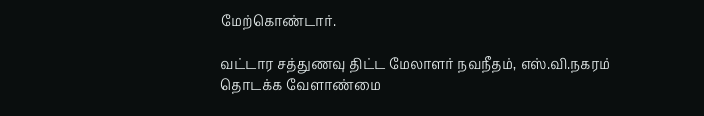மேற்கொண்டார்.

வட்டார சத்துணவு திட்ட மேலாளர் நவநீதம், எஸ்.வி.நகரம் தொடக்க வேளாண்மை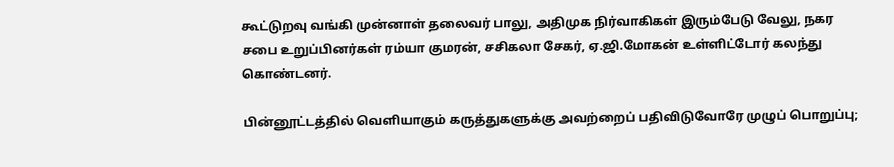கூட்டுறவு வங்கி முன்னாள் தலைவர் பாலு, அதிமுக நிர்வாகிகள் இரும்பேடு வேலு, நகர சபை உறுப்பினர்கள் ரம்யா குமரன், சசிகலா சேகர், ஏ.ஜி.மோகன் உள்ளிட்டோர் கலந்து கொண்டனர்.

பின்னூட்டத்தில் வெளியாகும் கருத்துகளுக்கு அவற்றைப் பதிவிடுவோரே முழுப் பொறுப்பு;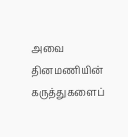அவை தினமணியின் கருத்துகளைப்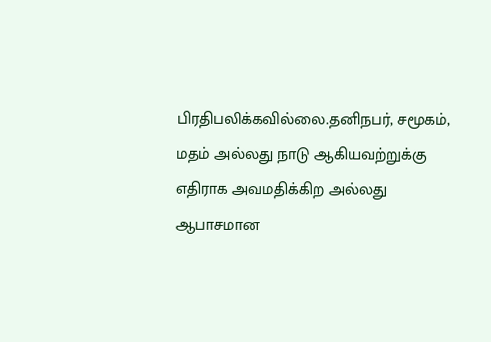பிரதிபலிக்கவில்லை.தனிநபர், சமூகம், மதம் அல்லது நாடு ஆகியவற்றுக்கு எதிராக அவமதிக்கிற அல்லது ஆபாசமான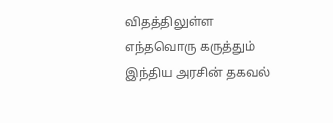விதத்திலுள்ள எந்தவொரு கருத்தும் இந்திய அரசின் தகவல்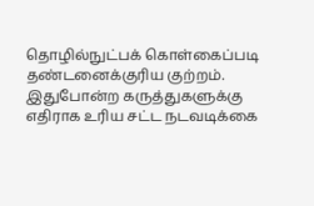தொழில்நுட்பக் கொள்கைப்படி தண்டனைக்குரிய குற்றம். இதுபோன்ற கருத்துகளுக்கு எதிராக உரிய சட்ட நடவடிக்கை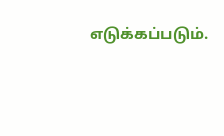எடுக்கப்படும்.